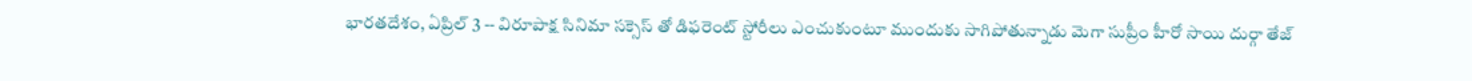భారతదేశం, ఏప్రిల్ 3 -- విరూపాక్ష సినిమా సక్సెస్ తో డిఫరెంట్ స్టోరీలు ఎంచుకుంటూ ముందుకు సాగిపోతున్నాడు మెగా సుప్రీం హీరో సాయి దుర్గా తేజ్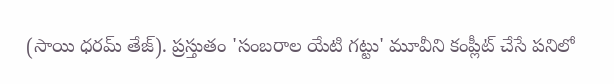(సాయి ధరమ్ తేజ్). ప్రస్తుతం 'సంబరాల యేటి గట్టు' మూవీని కంప్లీట్ చేసే పనిలో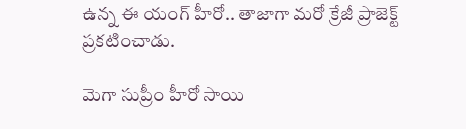ఉన్న ఈ యంగ్ హీరో.. తాజాగా మరో క్రేజీ ప్రాజెక్ట్ ప్రకటించాడు.

మెగా సుప్రీం హీరో సాయి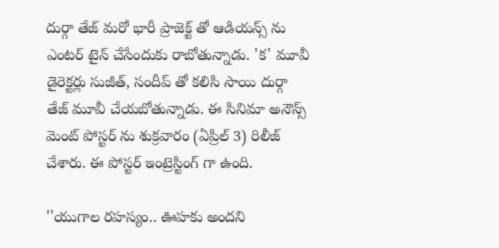దుర్గా తేజ్ మరో భారీ ప్రాజెక్ట్ తో ఆడియన్స్ ను ఎంటర్ టైన్ చేసేందుకు రాబోతున్నాడు. 'క' మూవీ డైరెక్టర్లు సుజీత్, సందీప్ తో కలిసి సాయి దుర్గా తేజ్ మూవీ చేయబోతున్నాడు. ఈ సినిమా అనౌన్స్ మెంట్ పోస్టర్ ను శుక్రవారం (ఏప్రిల్ 3) రిలీజ్ చేశారు. ఈ పోస్టర్ ఇంట్రెస్టింగ్ గా ఉంది.

''యుగాల రహస్యం.. ఊహకు అందని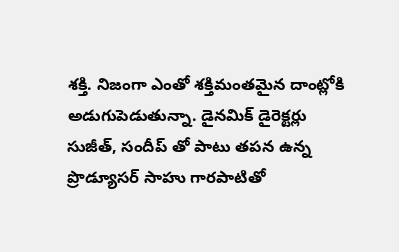శక్తి. నిజంగా ఎంతో శక్తిమంతమైన దాంట్లోకి అడుగుపెడుతున్నా. డైనమిక్ డైరెక్టర్లు సుజీత్, సందీప్ తో పాటు తపన ఉన్న ప్రొడ్యూసర్ సాహు గారపాటితో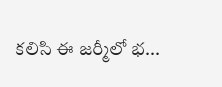కలిసి ఈ జర్మీలో భ...